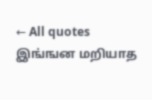← All quotes
இங்ஙன மறியாத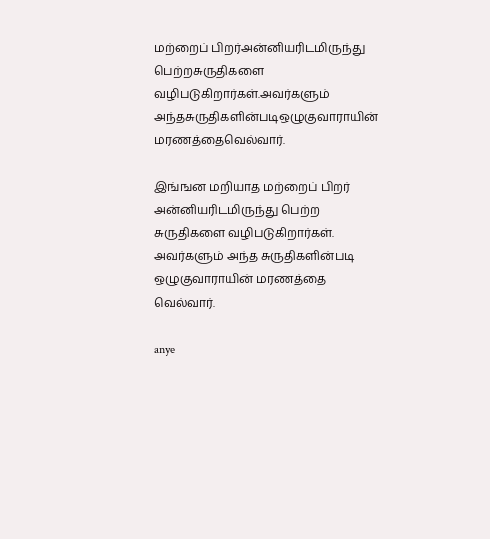மற்றைப் பிறர்அன்னியரிடமிருந்து பெற்றசுருதிகளை வழிபடுகிறார்கள்.அவர்களும் அந்தசுருதிகளின்படிஒழுகுவாராயின் மரணத்தைவெல்வார்.

இங்ஙன மறியாத மற்றைப் பிறர் அன்னியரிடமிருந்து பெற்ற சுருதிகளை வழிபடுகிறார்கள். அவர்களும் அந்த சுருதிகளின்படி ஒழுகுவாராயின் மரணத்தை வெல்வார்.

anye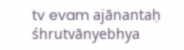tv evam ajānantaḥ śhrutvānyebhya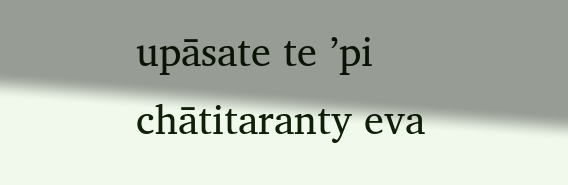upāsate te ’pi chātitaranty eva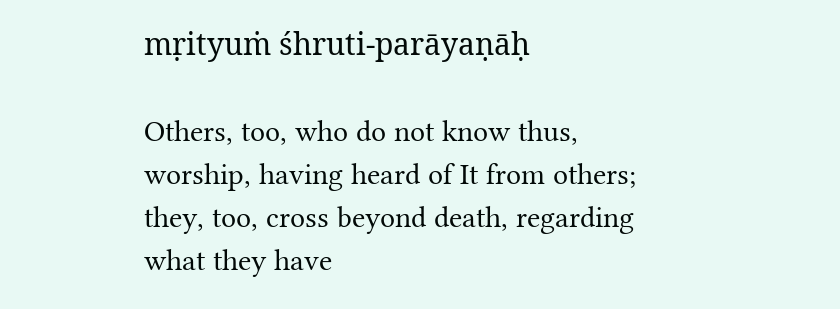mṛityuṁ śhruti-parāyaṇāḥ

Others, too, who do not know thus, worship, having heard of It from others; they, too, cross beyond death, regarding what they have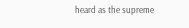heard as the supreme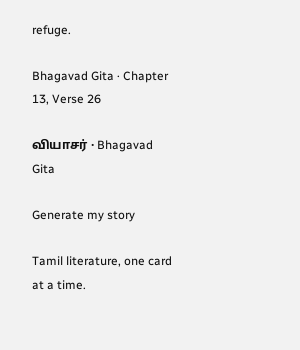refuge.

Bhagavad Gita · Chapter 13, Verse 26

வியாசர் · Bhagavad Gita

Generate my story

Tamil literature, one card at a time.